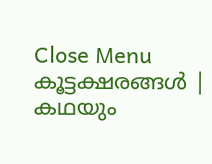Close Menu
കൂട്ടക്ഷരങ്ങൾ | കഥയും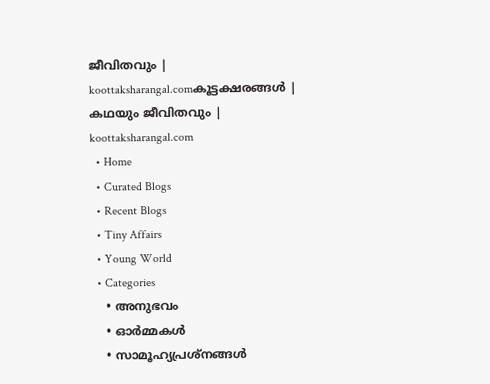ജീവിതവും | koottaksharangal.comകൂട്ടക്ഷരങ്ങൾ | കഥയും ജീവിതവും | koottaksharangal.com
  • Home
  • Curated Blogs
  • Recent Blogs
  • Tiny Affairs
  • Young World
  • Categories
    • അനുഭവം
    • ഓർമ്മകൾ
    • സാമൂഹ്യപ്രശ്നങ്ങൾ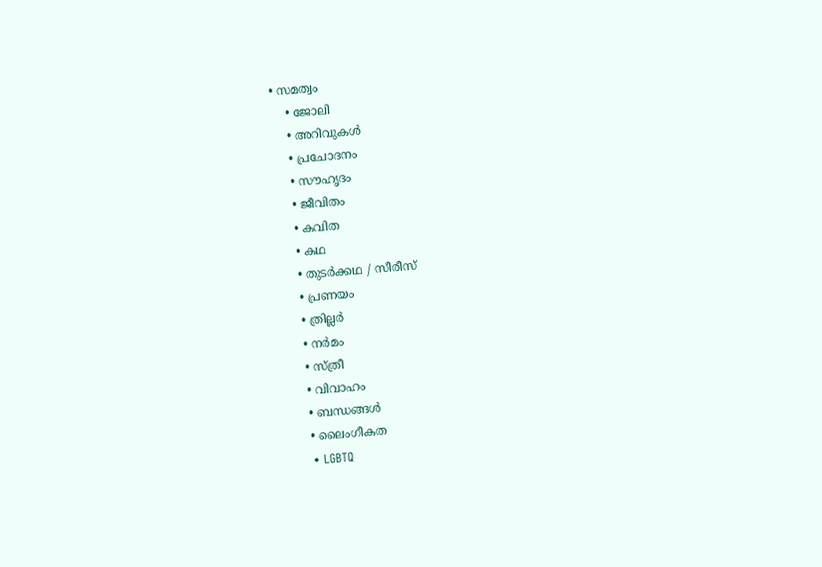• സമത്വം
    • ജോലി
    • അറിവുകൾ
    • പ്രചോദനം
    • സൗഹൃദം
    • ജീവിതം
    • കവിത
    • കഥ
    • തുടർക്കഥ / സീരീസ്
    • പ്രണയം
    • ത്രില്ലർ
    • നര്‍മം
    • സ്ത്രീ
    • വിവാഹം
    • ബന്ധങ്ങൾ
    • ലൈംഗീകത
    • LGBTQ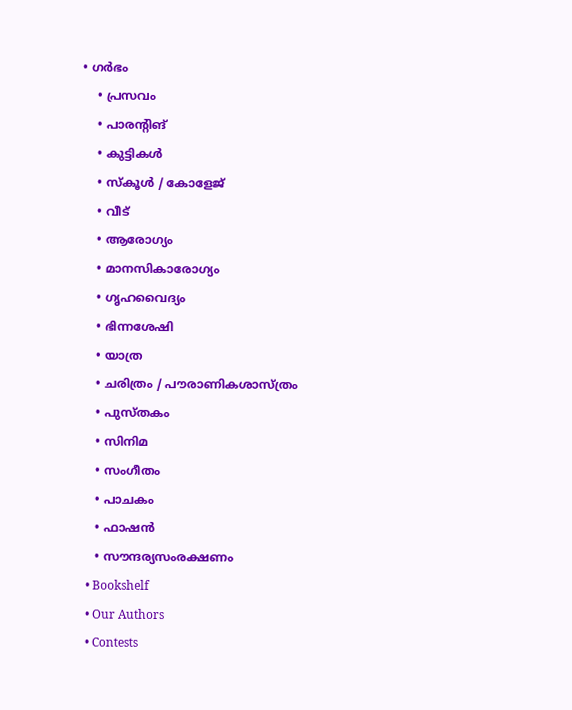• ഗർഭം
    • പ്രസവം
    • പാരന്റിങ്
    • കുട്ടികൾ
    • സ്‌കൂൾ / കോളേജ്
    • വീട്
    • ആരോഗ്യം
    • മാനസികാരോഗ്യം
    • ഗൃഹവൈദ്യം
    • ഭിന്നശേഷി
    • യാത്ര
    • ചരിത്രം / പൗരാണികശാസ്ത്രം
    • പുസ്‌തകം
    • സിനിമ
    • സംഗീതം
    • പാചകം
    • ഫാഷൻ
    • സൗന്ദര്യസംരക്ഷണം
  • Bookshelf
  • Our Authors
  • Contests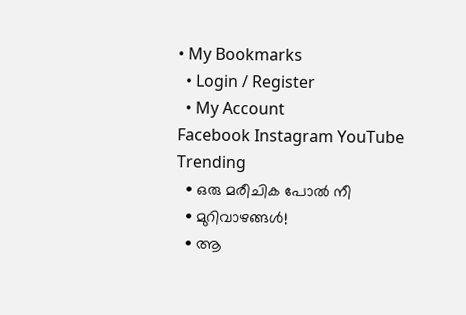• My Bookmarks
  • Login / Register
  • My Account
Facebook Instagram YouTube
Trending
  • ഒരു മരീചിക പോൽ നീ
  • മുറിവാഴങ്ങൾ!
  • ആ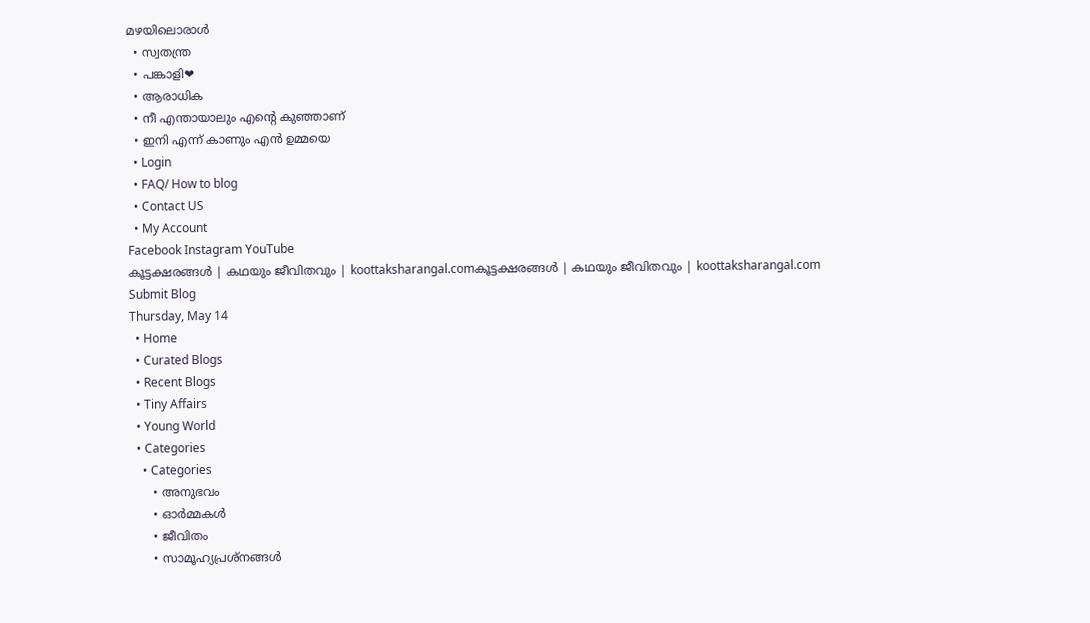മഴയിലൊരാൾ
  • സ്വതന്ത്ര
  • പങ്കാളി❤
  • ആരാധിക
  • നീ എന്തായാലും എന്റെ കുഞ്ഞാണ്
  • ഇനി എന്ന് കാണും എൻ ഉമ്മയെ
  • Login
  • FAQ/ How to blog
  • Contact US
  • My Account
Facebook Instagram YouTube
കൂട്ടക്ഷരങ്ങൾ | കഥയും ജീവിതവും | koottaksharangal.comകൂട്ടക്ഷരങ്ങൾ | കഥയും ജീവിതവും | koottaksharangal.com
Submit Blog
Thursday, May 14
  • Home
  • Curated Blogs
  • Recent Blogs
  • Tiny Affairs
  • Young World
  • Categories
    • Categories
      • അനുഭവം
      • ഓർമ്മകൾ
      • ജീവിതം
      • സാമൂഹ്യപ്രശ്നങ്ങൾ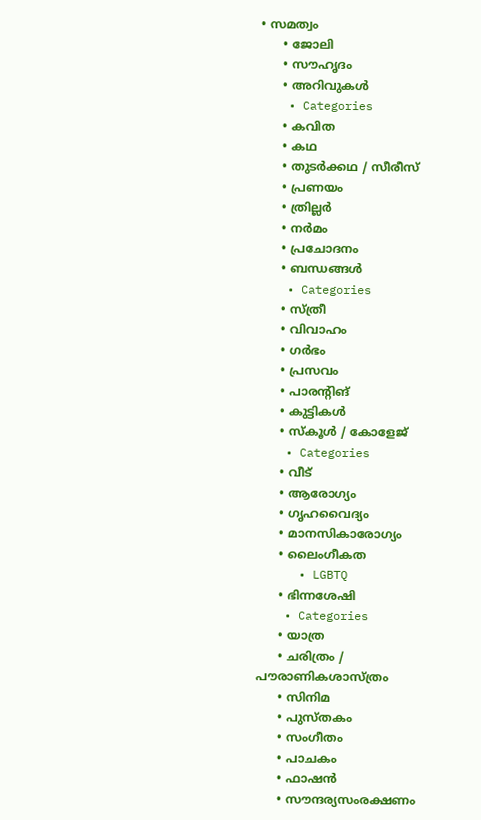• സമത്വം
      • ജോലി
      • സൗഹൃദം
      • അറിവുകൾ
    • Categories
      • കവിത
      • കഥ
      • തുടർക്കഥ / സീരീസ്
      • പ്രണയം
      • ത്രില്ലർ
      • നര്‍മം
      • പ്രചോദനം
      • ബന്ധങ്ങൾ
    • Categories
      • സ്ത്രീ
      • വിവാഹം
      • ഗർഭം
      • പ്രസവം
      • പാരന്റിങ്
      • കുട്ടികൾ
      • സ്‌കൂൾ / കോളേജ്
    • Categories
      • വീട്
      • ആരോഗ്യം
      • ഗൃഹവൈദ്യം
      • മാനസികാരോഗ്യം
      • ലൈംഗീകത
      • LGBTQ
      • ഭിന്നശേഷി
    • Categories
      • യാത്ര
      • ചരിത്രം / പൗരാണികശാസ്ത്രം
      • സിനിമ
      • പുസ്‌തകം
      • സംഗീതം
      • പാചകം
      • ഫാഷൻ
      • സൗന്ദര്യസംരക്ഷണം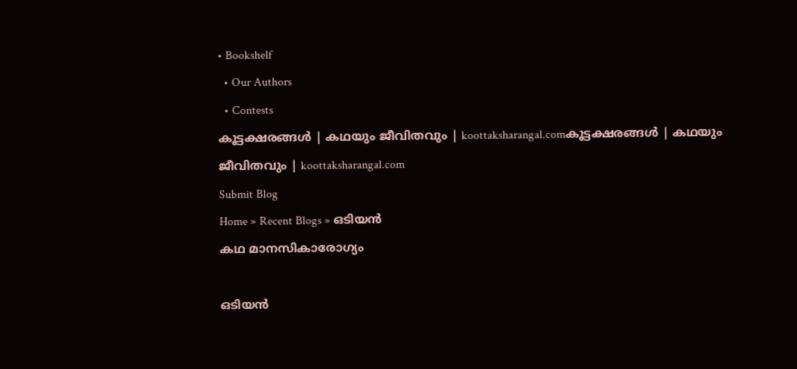• Bookshelf
  • Our Authors
  • Contests
കൂട്ടക്ഷരങ്ങൾ | കഥയും ജീവിതവും | koottaksharangal.comകൂട്ടക്ഷരങ്ങൾ | കഥയും ജീവിതവും | koottaksharangal.com
Submit Blog
Home » Recent Blogs » ഒടിയൻ
കഥ മാനസികാരോഗ്യം

ഒടിയൻ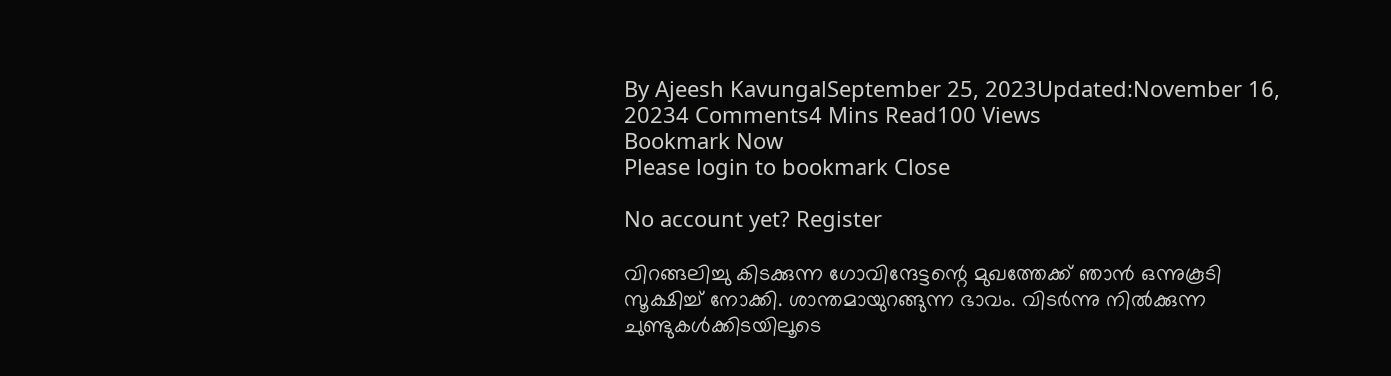By Ajeesh KavungalSeptember 25, 2023Updated:November 16, 20234 Comments4 Mins Read100 Views
Bookmark Now
Please login to bookmark Close

No account yet? Register

വിറങ്ങലിച്ചു കിടക്കുന്ന ഗോവിന്ദേട്ടന്റെ മുഖത്തേക്ക് ഞാൻ ഒന്നുകൂടി സൂക്ഷിച്ച് നോക്കി. ശാന്തമായുറങ്ങുന്ന ഭാവം. വിടർന്നു നിൽക്കുന്ന ചുണ്ടുകൾക്കിടയിലൂടെ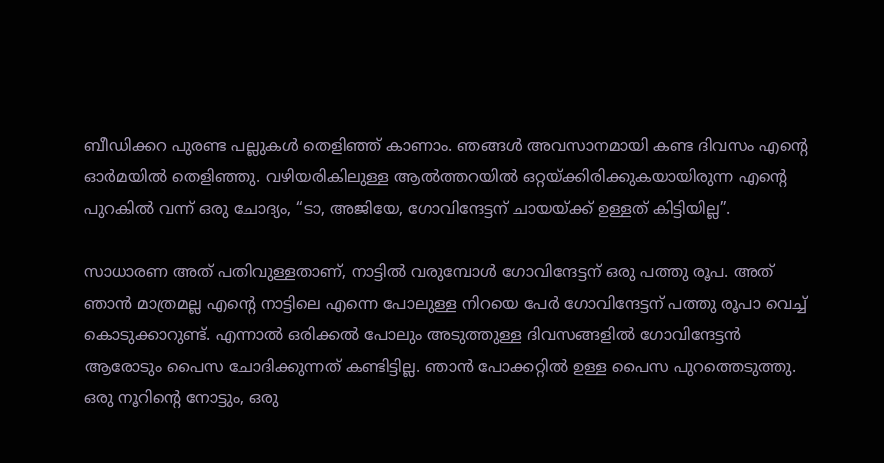ബീഡിക്കറ പുരണ്ട പല്ലുകൾ തെളിഞ്ഞ് കാണാം. ഞങ്ങൾ അവസാനമായി കണ്ട ദിവസം എന്റെ ഓർമയിൽ തെളിഞ്ഞു. വഴിയരികിലുള്ള ആൽത്തറയിൽ ഒറ്റയ്ക്കിരിക്കുകയായിരുന്ന എന്റെ പുറകിൽ വന്ന് ഒരു ചോദ്യം, “ടാ, അജിയേ, ഗോവിന്ദേട്ടന് ചായയ്ക്ക് ഉള്ളത് കിട്ടിയില്ല”.

സാധാരണ അത് പതിവുള്ളതാണ്, നാട്ടിൽ വരുമ്പോൾ ഗോവിന്ദേട്ടന് ഒരു പത്തു രൂപ. അത് ഞാൻ മാത്രമല്ല എന്റെ നാട്ടിലെ എന്നെ പോലുള്ള നിറയെ പേർ ഗോവിന്ദേട്ടന് പത്തു രൂപാ വെച്ച് കൊടുക്കാറുണ്ട്. എന്നാൽ ഒരിക്കൽ പോലും അടുത്തുള്ള ദിവസങ്ങളിൽ ഗോവിന്ദേട്ടൻ ആരോടും പൈസ ചോദിക്കുന്നത് കണ്ടിട്ടില്ല. ഞാൻ പോക്കറ്റിൽ ഉള്ള പൈസ പുറത്തെടുത്തു. ഒരു നൂറിന്റെ നോട്ടും, ഒരു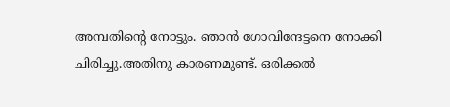അമ്പതിന്റെ നോട്ടും. ഞാൻ ഗോവിന്ദേട്ടനെ നോക്കി ചിരിച്ചു.അതിനു കാരണമുണ്ട്. ഒരിക്കൽ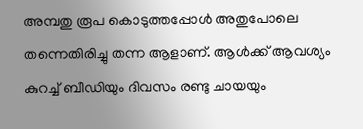അമ്പതു രൂപ കൊടുത്തപ്പോൾ അതുപോലെ തന്നെതിരിച്ചു തന്ന ആളാണ്. ആൾക്ക് ആവശ്യം കുറച്ച് ബീഡിയും ദിവസം രണ്ടു ചായയും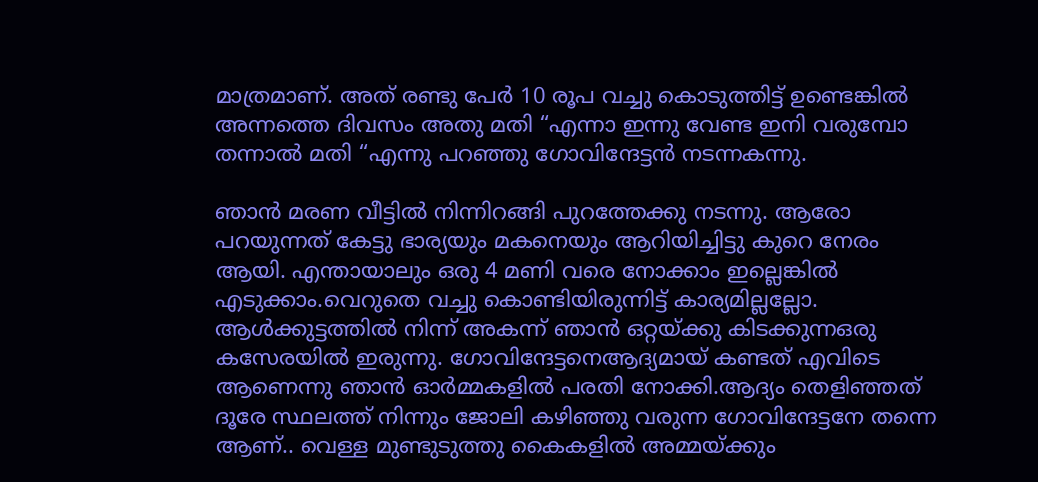മാത്രമാണ്. അത് രണ്ടു പേർ 10 രൂപ വച്ചു കൊടുത്തിട്ട് ഉണ്ടെങ്കിൽ അന്നത്തെ ദിവസം അതു മതി “എന്നാ ഇന്നു വേണ്ട ഇനി വരുമ്പോ തന്നാൽ മതി “എന്നു പറഞ്ഞു ഗോവിന്ദേട്ടൻ നടന്നകന്നു.

ഞാൻ മരണ വീട്ടിൽ നിന്നിറങ്ങി പുറത്തേക്കു നടന്നു. ആരോ പറയുന്നത് കേട്ടു ഭാര്യയും മകനെയും ആറിയിച്ചിട്ടു കുറെ നേരം ആയി. എന്തായാലും ഒരു 4 മണി വരെ നോക്കാം ഇല്ലെങ്കിൽ എടുക്കാം.വെറുതെ വച്ചു കൊണ്ടിയിരുന്നിട്ട് കാര്യമില്ലല്ലോ. ആൾക്കുട്ടത്തിൽ നിന്ന് അകന്ന് ഞാൻ ഒറ്റയ്ക്കു കിടക്കുന്നഒരു കസേരയിൽ ഇരുന്നു. ഗോവിന്ദേട്ടനെആദ്യമായ് കണ്ടത് എവിടെ ആണെന്നു ഞാൻ ഓർമ്മകളിൽ പരതി നോക്കി.ആദ്യം തെളിഞ്ഞത് ദൂരേ സ്ഥലത്ത് നിന്നും ജോലി കഴിഞ്ഞു വരുന്ന ഗോവിന്ദേട്ടനേ തന്നെ ആണ്.. വെള്ള മുണ്ടുടുത്തു കൈകളിൽ അമ്മയ്ക്കും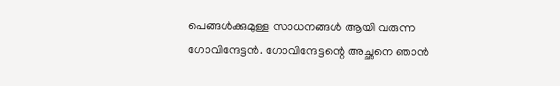പെങ്ങൾക്കുമുള്ള സാധനങ്ങൾ ആയി വരുന്ന ഗോവിന്ദേട്ടൻ. ഗോവിന്ദേട്ടന്റെ അച്ഛനെ ഞാൻ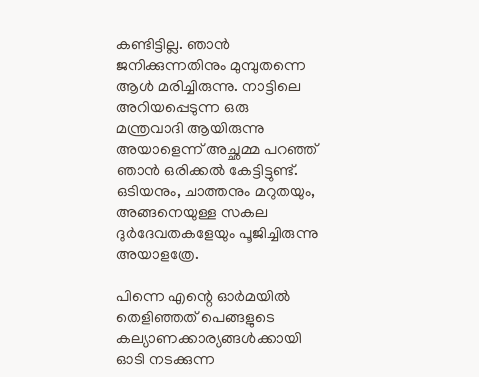കണ്ടിട്ടില്ല. ഞാൻ ജനിക്കുന്നതിനും മുമ്പുതന്നെ ആൾ മരിച്ചിരുന്നു. നാട്ടിലെ അറിയപ്പെടുന്ന ഒരു മന്ത്രവാദി ആയിരുന്നു അയാളെന്ന് അച്ഛമ്മ പറഞ്ഞ് ഞാൻ ഒരിക്കൽ കേട്ടിട്ടുണ്ട്. ഒടിയനും, ചാത്തനും മറുതയും, അങ്ങനെയുള്ള സകല ദുർദേവതകളേയും പൂജിച്ചിരുന്നു അയാളത്രേ.

പിന്നെ എന്റെ ഓർമയിൽ തെളിഞ്ഞത് പെങ്ങളുടെ കല്യാണക്കാര്യങ്ങൾക്കായി ഓടി നടക്കുന്ന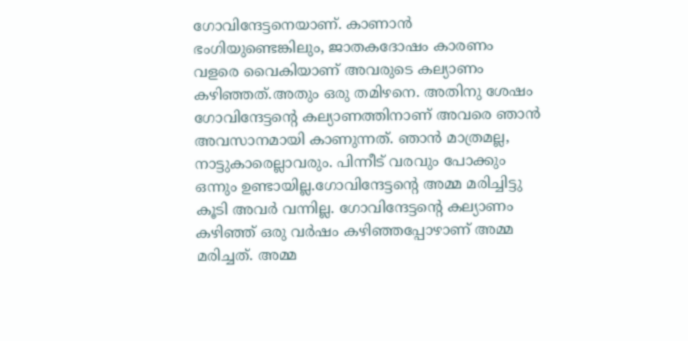ഗോവിന്ദേട്ടനെയാണ്. കാണാൻ ഭംഗിയുണ്ടെങ്കിലും, ജാതകദോഷം കാരണം വളരെ വൈകിയാണ് അവരുടെ കല്യാണം കഴിഞ്ഞത്.അതും ഒരു തമിഴനെ. അതിനു ശേഷം ഗോവിന്ദേട്ടന്റെ കല്യാണത്തിനാണ് അവരെ ഞാൻ അവസാനമായി കാണുന്നത്. ഞാൻ മാത്രമല്ല, നാട്ടുകാരെല്ലാവരും. പിന്നീട് വരവും പോക്കും ഒന്നും ഉണ്ടായില്ല.ഗോവിന്ദേട്ടന്റെ അമ്മ മരിച്ചിട്ടു കൂടി അവർ വന്നില്ല. ഗോവിന്ദേട്ടന്റെ കല്യാണം കഴിഞ്ഞ് ഒരു വർഷം കഴിഞ്ഞപ്പോഴാണ് അമ്മ മരിച്ചത്. അമ്മ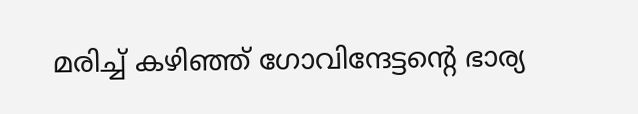മരിച്ച് കഴിഞ്ഞ് ഗോവിന്ദേട്ടന്റെ ഭാര്യ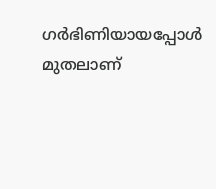ഗർഭിണിയായപ്പോൾ മുതലാണ്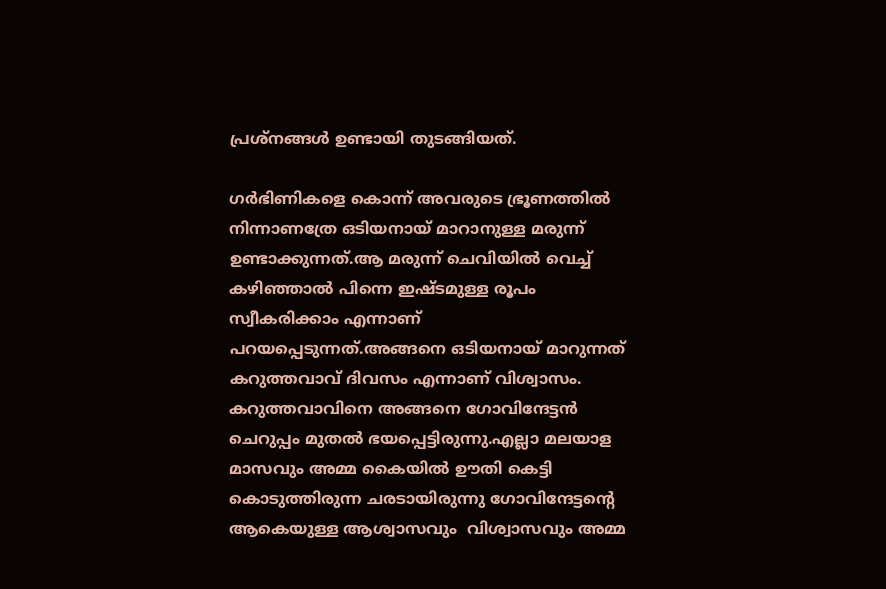പ്രശ്നങ്ങൾ ഉണ്ടായി തുടങ്ങിയത്.

ഗർഭിണികളെ കൊന്ന് അവരുടെ ഭ്രൂണത്തിൽ നിന്നാണത്രേ ഒടിയനായ് മാറാനുള്ള മരുന്ന് ഉണ്ടാക്കുന്നത്.ആ മരുന്ന് ചെവിയിൽ വെച്ച് കഴിഞ്ഞാൽ പിന്നെ ഇഷ്ടമുള്ള രൂപം സ്വീകരിക്കാം എന്നാണ് പറയപ്പെടുന്നത്.അങ്ങനെ ഒടിയനായ് മാറുന്നത് കറുത്തവാവ് ദിവസം എന്നാണ് വിശ്വാസം. കറുത്തവാവിനെ അങ്ങനെ ഗോവിന്ദേട്ടൻ ചെറുപ്പം മുതൽ ഭയപ്പെട്ടിരുന്നു.എല്ലാ മലയാള മാസവും അമ്മ കൈയിൽ ഊതി കെട്ടി കൊടുത്തിരുന്ന ചരടായിരുന്നു ഗോവിന്ദേട്ടന്റെ ആകെയുള്ള ആശ്വാസവും  വിശ്വാസവും അമ്മ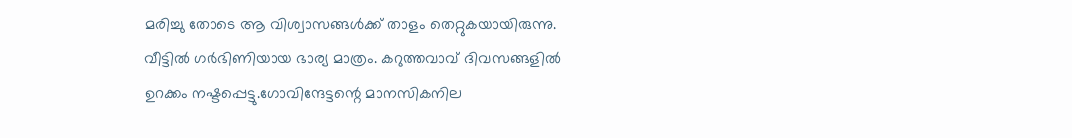മരിച്ചു തോടെ ആ വിശ്വാസങ്ങൾക്ക് താളം തെറ്റുകയായിരുന്നു. വീട്ടിൽ ഗർഭിണിയായ ഭാര്യ മാത്രം. കറുത്തവാവ് ദിവസങ്ങളിൽ ഉറക്കം നഷ്ടപ്പെട്ടു.ഗോവിന്ദേട്ടന്റെ മാനസികനില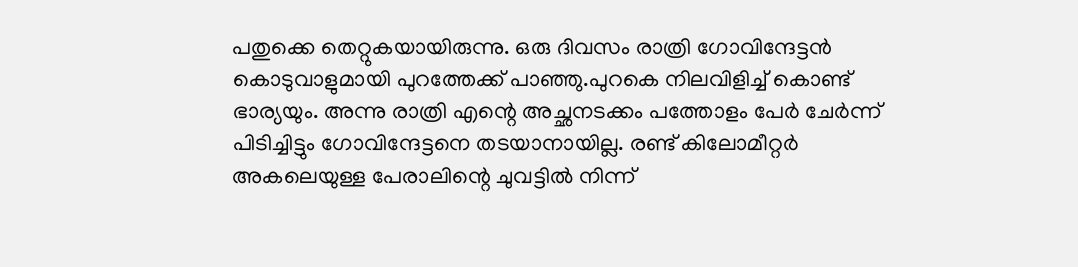പതുക്കെ തെറ്റുകയായിരുന്നു. ഒരു ദിവസം രാത്രി ഗോവിന്ദേട്ടൻ കൊടുവാളുമായി പുറത്തേക്ക് പാഞ്ഞു.പുറകെ നിലവിളിച്ച് കൊണ്ട് ഭാര്യയും. അന്നു രാത്രി എന്റെ അച്ഛനടക്കം പത്തോളം പേർ ചേർന്ന് പിടിച്ചിട്ടും ഗോവിന്ദേട്ടനെ തടയാനായില്ല. രണ്ട് കിലോമീറ്റർ അകലെയുള്ള പേരാലിന്റെ ചുവട്ടിൽ നിന്ന്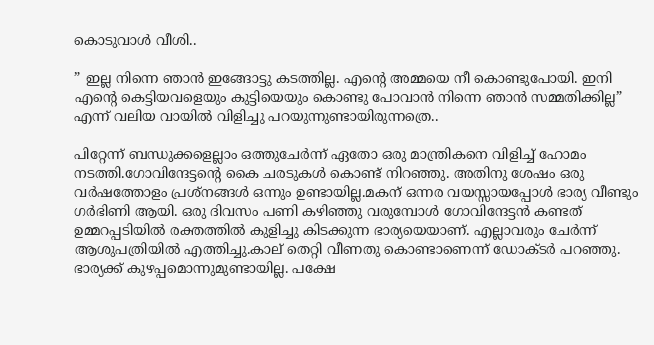കൊടുവാൾ വീശി..

” ഇല്ല നിന്നെ ഞാൻ ഇങ്ങോട്ടു കടത്തില്ല. എന്റെ അമ്മയെ നീ കൊണ്ടുപോയി. ഇനി എന്റെ കെട്ടിയവളെയും കുട്ടിയെയും കൊണ്ടു പോവാൻ നിന്നെ ഞാൻ സമ്മതിക്കില്ല” എന്ന് വലിയ വായിൽ വിളിച്ചു പറയുന്നുണ്ടായിരുന്നത്രെ..

പിറ്റേന്ന് ബന്ധുക്കളെല്ലാം ഒത്തുചേർന്ന് ഏതോ ഒരു മാന്ത്രികനെ വിളിച്ച് ഹോമം നടത്തി.ഗോവിന്ദേട്ടന്റെ കൈ ചരടുകൾ കൊണ്ട് നിറഞ്ഞു. അതിനു ശേഷം ഒരു വർഷത്തോളം പ്രശ്നങ്ങൾ ഒന്നും ഉണ്ടായില്ല.മകന് ഒന്നര വയസ്സായപ്പോൾ ഭാര്യ വീണ്ടും ഗർഭിണി ആയി. ഒരു ദിവസം പണി കഴിഞ്ഞു വരുമ്പോൾ ഗോവിന്ദേട്ടൻ കണ്ടത് ഉമ്മറപ്പടിയിൽ രക്തത്തിൽ കുളിച്ചു കിടക്കുന്ന ഭാര്യയെയാണ്. എല്ലാവരും ചേർന്ന് ആശുപത്രിയിൽ എത്തിച്ചു.കാല് തെറ്റി വീണതു കൊണ്ടാണെന്ന് ഡോക്ടർ പറഞ്ഞു. ഭാര്യക്ക് കുഴപ്പമൊന്നുമുണ്ടായില്ല. പക്ഷേ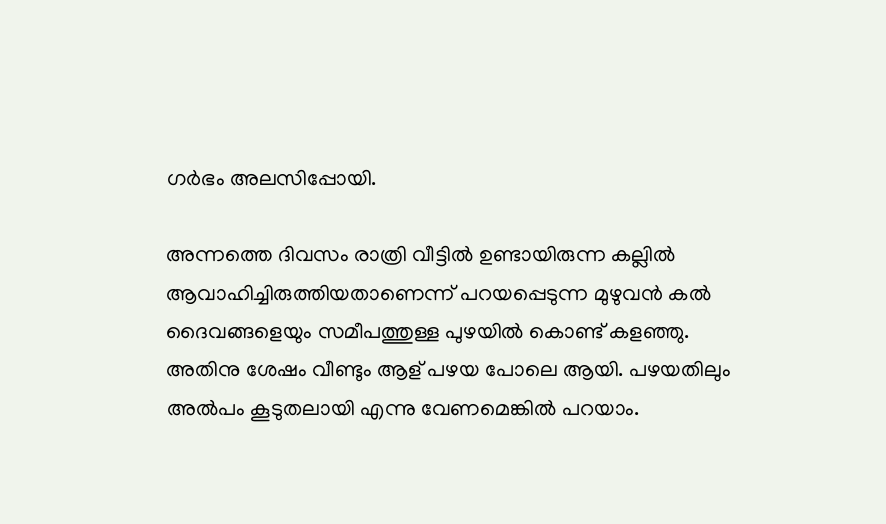ഗർഭം അലസിപ്പോയി.

അന്നത്തെ ദിവസം രാത്രി വീട്ടിൽ ഉണ്ടായിരുന്ന കല്ലിൽ ആവാഹിച്ചിരുത്തിയതാണെന്ന് പറയപ്പെടുന്ന മുഴുവൻ കൽ ദൈവങ്ങളെയും സമീപത്തുള്ള പുഴയിൽ കൊണ്ട് കളഞ്ഞു. അതിനു ശേഷം വീണ്ടും ആള് പഴയ പോലെ ആയി. പഴയതിലും അൽപം കൂടുതലായി എന്നു വേണമെങ്കിൽ പറയാം.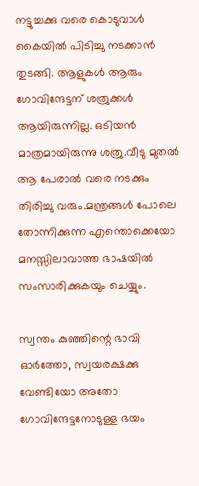നട്ടുച്ചക്കു വരെ കൊടുവാൾ കൈയിൽ പിടിച്ചു നടക്കാൻ തുടങ്ങി. ആളുകൾ ആരും ഗോവിന്ദേട്ടന് ശത്രുക്കൾ ആയിരുന്നില്ല. ഒടിയൻ മാത്രമായിരുന്നു ശത്രു.വീടു മുതൽ ആ പേരാൽ വരെ നടക്കും തിരിച്ചു വരും.മന്ത്രങ്ങൾ പോലെ തോന്നിക്കുന്ന എന്തൊക്കെയോ മനസ്സിലാവാത്ത ഭാഷയിൽ സംസാരിക്കുകയും ചെയ്യും.

സ്വന്തം കുഞ്ഞിന്റെ ഭാവി ഓർത്തോ, സ്വയരക്ഷക്കു വേണ്ടിയോ അതോ ഗോവിന്ദേട്ടനോടുള്ള ഭയം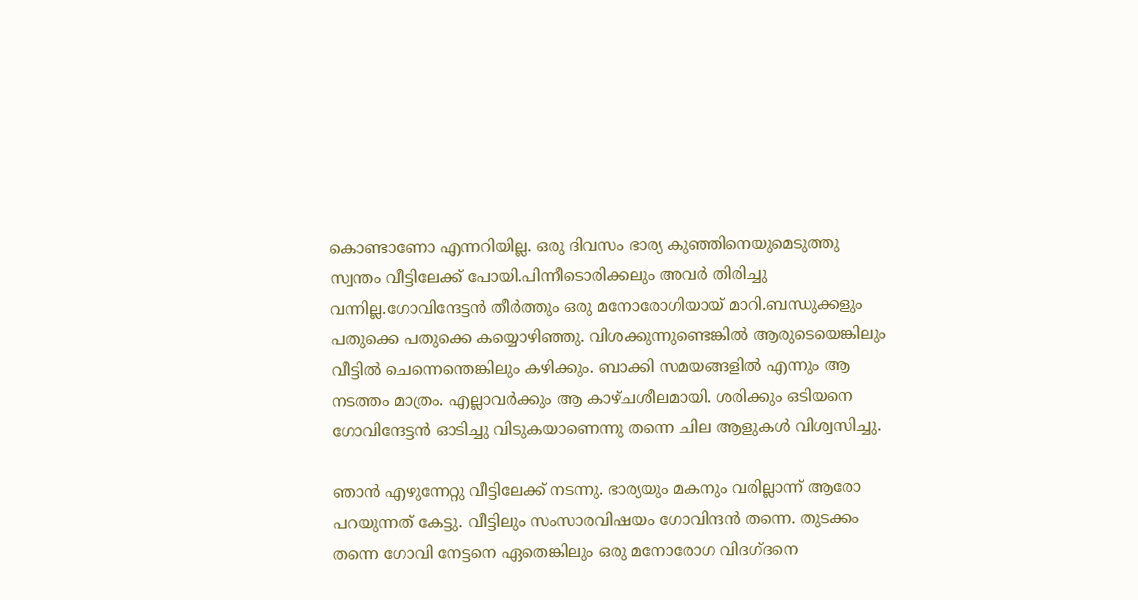കൊണ്ടാണോ എന്നറിയില്ല. ഒരു ദിവസം ഭാര്യ കുഞ്ഞിനെയുമെടുത്തു സ്വന്തം വീട്ടിലേക്ക് പോയി.പിന്നീടൊരിക്കലും അവർ തിരിച്ചു വന്നില്ല.ഗോവിന്ദേട്ടൻ തീർത്തും ഒരു മനോരോഗിയായ് മാറി.ബന്ധുക്കളും പതുക്കെ പതുക്കെ കയ്യൊഴിഞ്ഞു. വിശക്കുന്നുണ്ടെങ്കിൽ ആരുടെയെങ്കിലും വീട്ടിൽ ചെന്നെന്തെങ്കിലും കഴിക്കും. ബാക്കി സമയങ്ങളിൽ എന്നും ആ നടത്തം മാത്രം. എല്ലാവർക്കും ആ കാഴ്ചശീലമായി. ശരിക്കും ഒടിയനെ ഗോവിന്ദേട്ടൻ ഓടിച്ചു വിടുകയാണെന്നു തന്നെ ചില ആളുകൾ വിശ്വസിച്ചു.

ഞാൻ എഴുന്നേറ്റു വീട്ടിലേക്ക് നടന്നു. ഭാര്യയും മകനും വരില്ലാന്ന് ആരോ പറയുന്നത് കേട്ടു. വീട്ടിലും സംസാരവിഷയം ഗോവിന്ദൻ തന്നെ. തുടക്കം തന്നെ ഗോവി നേട്ടനെ ഏതെങ്കിലും ഒരു മനോരോഗ വിദഗ്ദനെ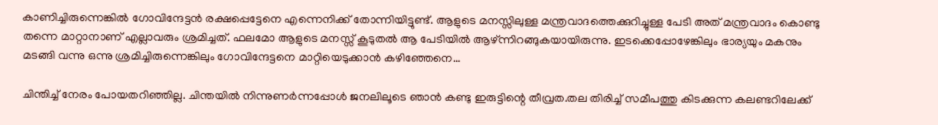കാണിച്ചിരുന്നെങ്കിൽ ഗോവിന്ദേട്ടൻ രക്ഷപ്പെട്ടേനെ എന്നെനിക്ക് തോന്നിയിട്ടുണ്ട്. ആളുടെ മനസ്സിലുള്ള മന്ത്രവാദത്തെക്കുറിച്ചുള്ള പേടി അത് മന്ത്രവാദം കൊണ്ടു തന്നെ മാറ്റാനാണ് എല്ലാവരും ശ്രമിച്ചത്. ഫലമോ ആളുടെ മനസ്സ് കൂടുതൽ ആ പേടിയിൽ ആഴ്ന്നിറങ്ങുകയായിരുന്നു. ഇടക്കെപ്പോഴേങ്കിലും ഭാര്യയും മകനും മടങ്ങി വന്നു ഒന്നു ശ്രമിച്ചിരുന്നെങ്കിലും ഗോവിന്ദേട്ടനെ മാറ്റിയെടുക്കാൻ കഴിഞ്ഞേനെ…

ചിന്തിച്ച് നേരം പോയതറിഞ്ഞില്ല. ചിന്തയിൽ നിന്നുണർന്നപ്പോൾ ജനലിലൂടെ ഞാൻ കണ്ടു ഇരുട്ടിന്റെ തീവ്രത.തല തിരിച്ച് സമീപത്തു കിടക്കുന്ന കലണ്ടറിലേക്ക്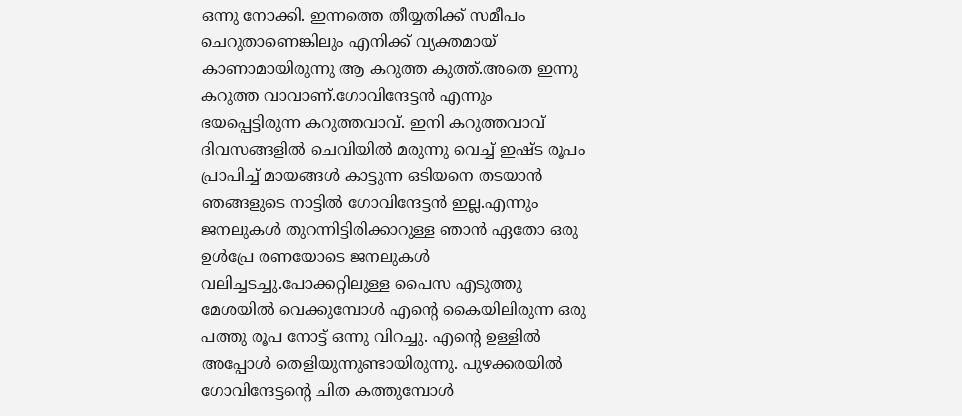ഒന്നു നോക്കി. ഇന്നത്തെ തീയ്യതിക്ക് സമീപം ചെറുതാണെങ്കിലും എനിക്ക് വ്യക്തമായ് കാണാമായിരുന്നു ആ കറുത്ത കുത്ത്.അതെ ഇന്നു കറുത്ത വാവാണ്.ഗോവിന്ദേട്ടൻ എന്നും ഭയപ്പെട്ടിരുന്ന കറുത്തവാവ്. ഇനി കറുത്തവാവ് ദിവസങ്ങളിൽ ചെവിയിൽ മരുന്നു വെച്ച് ഇഷ്ട രൂപം പ്രാപിച്ച്‌ മായങ്ങൾ കാട്ടുന്ന ഒടിയനെ തടയാൻ ഞങ്ങളുടെ നാട്ടിൽ ഗോവിന്ദേട്ടൻ ഇല്ല.എന്നും ജനലുകൾ തുറന്നിട്ടിരിക്കാറുള്ള ഞാൻ ഏതോ ഒരു ഉൾപ്രേ രണയോടെ ജനലുകൾ വലിച്ചടച്ചു.പോക്കറ്റിലുള്ള പൈസ എടുത്തു മേശയിൽ വെക്കുമ്പോൾ എന്റെ കൈയിലിരുന്ന ഒരു പത്തു രൂപ നോട്ട് ഒന്നു വിറച്ചു. എന്റെ ഉള്ളിൽ അപ്പോൾ തെളിയുന്നുണ്ടായിരുന്നു. പുഴക്കരയിൽ ഗോവിന്ദേട്ടന്റെ ചിത കത്തുമ്പോൾ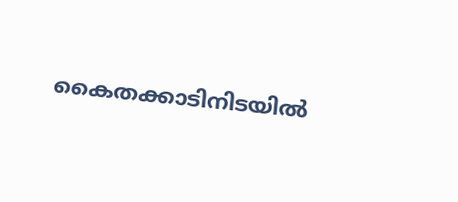കൈതക്കാടിനിടയിൽ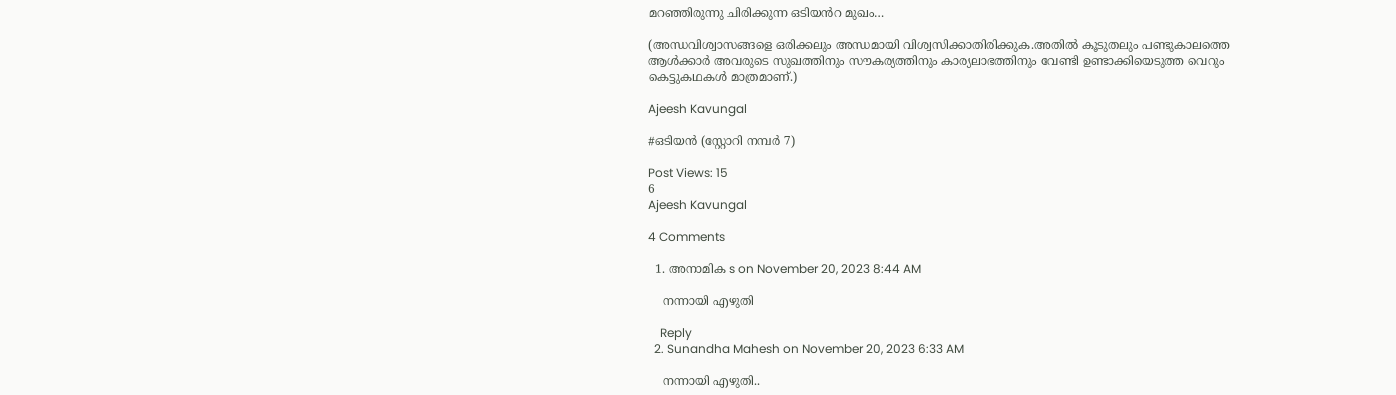മറഞ്ഞിരുന്നു ചിരിക്കുന്ന ഒടിയൻറ മുഖം…

(അന്ധവിശ്വാസങ്ങളെ ഒരിക്കലും അന്ധമായി വിശ്വസിക്കാതിരിക്കുക.അതിൽ കൂടുതലും പണ്ടുകാലത്തെ ആൾക്കാർ അവരുടെ സുഖത്തിനും സൗകര്യത്തിനും കാര്യലാഭത്തിനും വേണ്ടി ഉണ്ടാക്കിയെടുത്ത വെറും കെട്ടുകഥകൾ മാത്രമാണ്.)

Ajeesh Kavungal

#ഒടിയൻ (സ്റ്റോറി നമ്പർ 7)

Post Views: 15
6
Ajeesh Kavungal

4 Comments

  1. അനാമിക s on November 20, 2023 8:44 AM

    നന്നായി എഴുതി

    Reply
  2. Sunandha Mahesh on November 20, 2023 6:33 AM

    നന്നായി എഴുതി..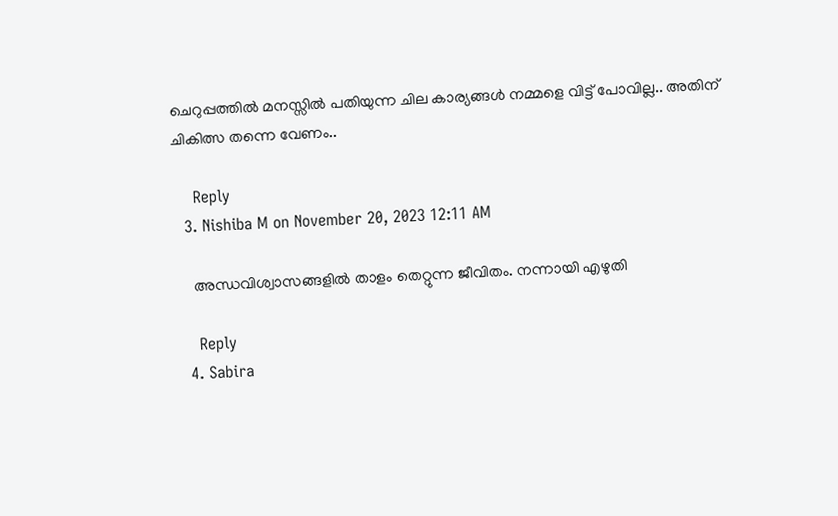ചെറുപ്പത്തിൽ മനസ്സിൽ പതിയുന്ന ചില കാര്യങ്ങൾ നമ്മളെ വിട്ട് പോവില്ല.. അതിന് ചികിത്സ തന്നെ വേണം..

    Reply
  3. Nishiba M on November 20, 2023 12:11 AM

    അന്ധവിശ്വാസങ്ങളിൽ താളം തെറ്റുന്ന ജീവിതം. നന്നായി എഴുതി

    Reply
  4. Sabira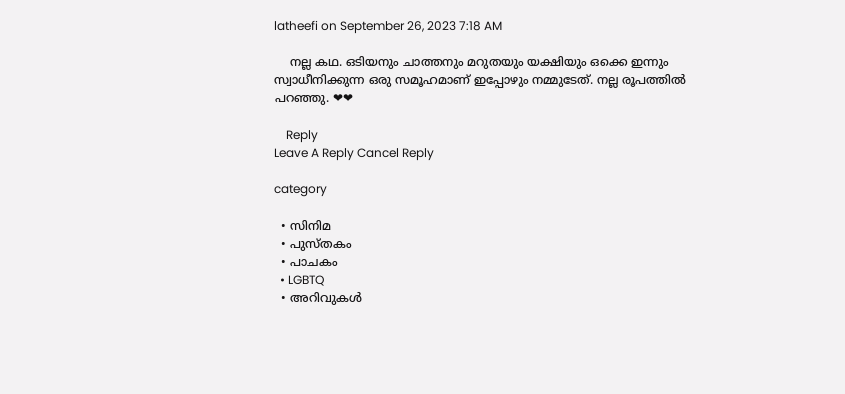latheefi on September 26, 2023 7:18 AM

    നല്ല കഥ. ഒടിയനും ചാത്തനും മറുതയും യക്ഷിയും ഒക്കെ ഇന്നും സ്വാധീനിക്കുന്ന ഒരു സമൂഹമാണ് ഇപ്പോഴും നമ്മുടേത്. നല്ല രൂപത്തിൽ പറഞ്ഞു. ❤❤

    Reply
Leave A Reply Cancel Reply

category

  • സിനിമ
  • പുസ്‌തകം
  • പാചകം
  • LGBTQ
  • അറിവുകൾ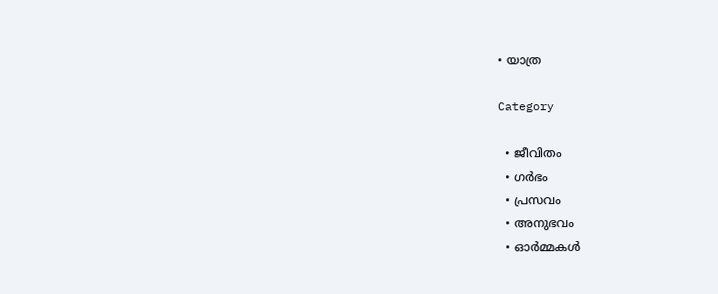• യാത്ര

Category

  • ജീവിതം
  • ഗർഭം
  • പ്രസവം
  • അനുഭവം
  • ഓർമ്മകൾ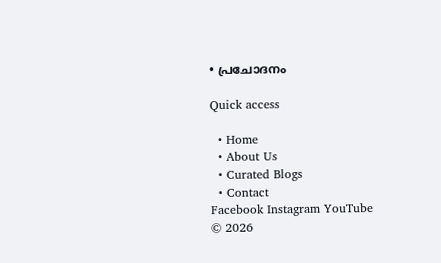• പ്രചോദനം

Quick access

  • Home
  • About Us
  • Curated Blogs
  • Contact
Facebook Instagram YouTube
© 2026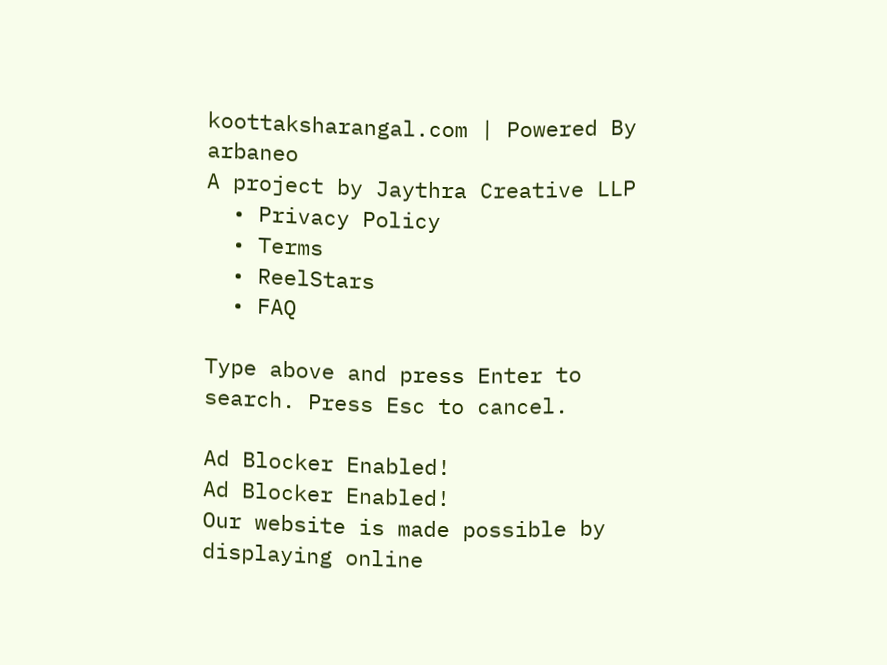koottaksharangal.com | Powered By arbaneo
A project by Jaythra Creative LLP
  • Privacy Policy
  • Terms
  • ReelStars
  • FAQ

Type above and press Enter to search. Press Esc to cancel.

Ad Blocker Enabled!
Ad Blocker Enabled!
Our website is made possible by displaying online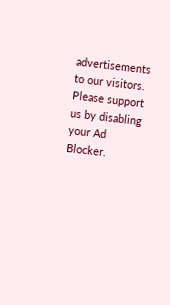advertisements to our visitors. Please support us by disabling your Ad Blocker.